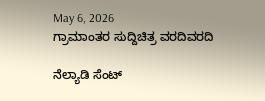May 6, 2026
ಗ್ರಾಮಾಂತರ ಸುದ್ದಿಚಿತ್ರ ವರದಿವರದಿ

ನೆಲ್ಯಾಡಿ ಸೆಂಟ್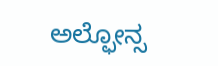ಅಲ್ಫೋನ್ಸ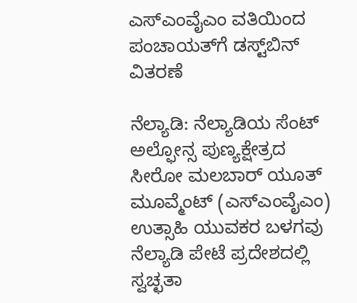ಎಸ್‌ಎಂವೈಎಂ ವತಿಯಿಂದ ಪಂಚಾಯತ್‌ಗೆ ಡಸ್ಟ್‌ಬಿನ್ ವಿತರಣೆ

ನೆಲ್ಯಾಡಿ: ನೆಲ್ಯಾಡಿಯ ಸೆಂಟ್ ಅಲ್ಫೋನ್ಸ ಪುಣ್ಯಕ್ಷೇತ್ರದ ಸೀರೋ ಮಲಬಾರ್ ಯೂತ್ ಮೂವ್ಮೆಂಟ್ (ಎಸ್‌ಎಂವೈಎಂ) ಉತ್ಸಾಹಿ ಯುವಕರ ಬಳಗವು ನೆಲ್ಯಾಡಿ ಪೇಟೆ ಪ್ರದೇಶದಲ್ಲಿ ಸ್ವಚ್ಛತಾ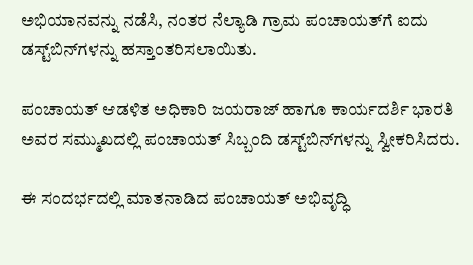ಅಭಿಯಾನವನ್ನು ನಡೆಸಿ, ನಂತರ ನೆಲ್ಯಾಡಿ ಗ್ರಾಮ ಪಂಚಾಯತ್‌ಗೆ ಐದು ಡಸ್ಟ್‌ಬಿನ್‌ಗಳನ್ನು ಹಸ್ತಾಂತರಿಸಲಾಯಿತು.

ಪಂಚಾಯತ್ ಆಡಳಿತ ಅಧಿಕಾರಿ ಜಯರಾಜ್ ಹಾಗೂ ಕಾರ್ಯದರ್ಶಿ ಭಾರತಿ ಅವರ ಸಮ್ಮುಖದಲ್ಲಿ ಪಂಚಾಯತ್ ಸಿಬ್ಬಂದಿ ಡಸ್ಟ್‌ಬಿನ್‌ಗಳನ್ನು ಸ್ವೀಕರಿಸಿದರು.

ಈ ಸಂದರ್ಭದಲ್ಲಿ ಮಾತನಾಡಿದ ಪಂಚಾಯತ್ ಅಭಿವೃದ್ಧಿ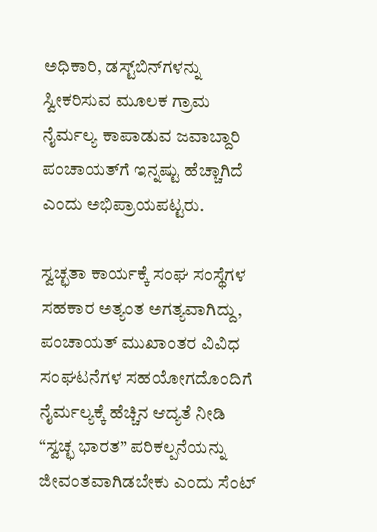ಅಧಿಕಾರಿ, ಡಸ್ಟ್‌ಬಿನ್‌ಗಳನ್ನು ಸ್ವೀಕರಿಸುವ ಮೂಲಕ ಗ್ರಾಮ ನೈರ್ಮಲ್ಯ ಕಾಪಾಡುವ ಜವಾಬ್ದಾರಿ ಪಂಚಾಯತ್‌ಗೆ ಇನ್ನಷ್ಟು ಹೆಚ್ಚಾಗಿದೆ ಎಂದು ಅಭಿಪ್ರಾಯಪಟ್ಟರು.

ಸ್ವಚ್ಛತಾ ಕಾರ್ಯಕ್ಕೆ ಸಂಘ ಸಂಸ್ಥೆಗಳ ಸಹಕಾರ ಅತ್ಯಂತ ಅಗತ್ಯವಾಗಿದ್ದು, ಪಂಚಾಯತ್ ಮುಖಾಂತರ ವಿವಿಧ ಸಂಘಟನೆಗಳ ಸಹಯೋಗದೊಂದಿಗೆ ನೈರ್ಮಲ್ಯಕ್ಕೆ ಹೆಚ್ಚಿನ ಆದ್ಯತೆ ನೀಡಿ “ಸ್ವಚ್ಛ ಭಾರತ” ಪರಿಕಲ್ಪನೆಯನ್ನು ಜೀವಂತವಾಗಿಡಬೇಕು ಎಂದು ಸೆಂಟ್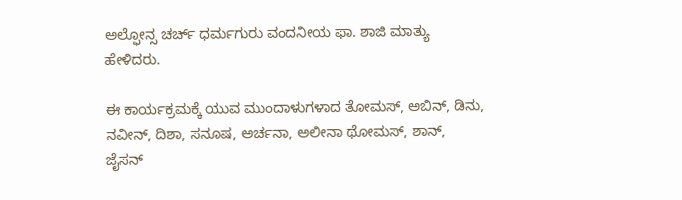ಅಲ್ಫೋನ್ಸ ಚರ್ಚ್ ಧರ್ಮಗುರು ವಂದನೀಯ ಫಾ. ಶಾಜಿ ಮಾತ್ಯು ಹೇಳಿದರು.

ಈ ಕಾರ್ಯಕ್ರಮಕ್ಕೆ ಯುವ ಮುಂದಾಳುಗಳಾದ ತೋಮಸ್, ಅಬಿನ್, ಡಿನು, ನವೀನ್, ದಿಶಾ, ಸನೂಷ, ಅರ್ಚನಾ, ಅಲೀನಾ ಥೋಮಸ್, ಶಾನ್, ಜೈಸನ್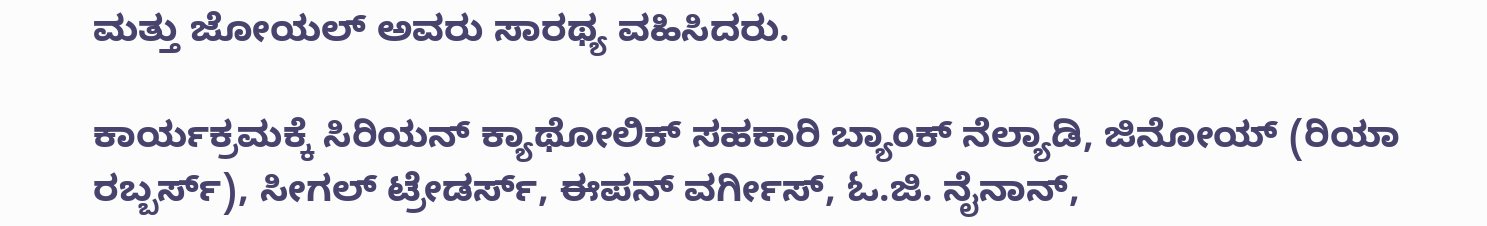ಮತ್ತು ಜೋಯಲ್ ಅವರು ಸಾರಥ್ಯ ವಹಿಸಿದರು.

ಕಾರ್ಯಕ್ರಮಕ್ಕೆ ಸಿರಿಯನ್ ಕ್ಯಾಥೋಲಿಕ್ ಸಹಕಾರಿ ಬ್ಯಾಂಕ್ ನೆಲ್ಯಾಡಿ, ಜಿನೋಯ್ (ರಿಯಾ ರಬ್ಬರ್ಸ್), ಸೀಗಲ್ ಟ್ರೇಡರ್ಸ್, ಈಪನ್ ವರ್ಗೀಸ್, ಓ.ಜಿ. ನೈನಾನ್,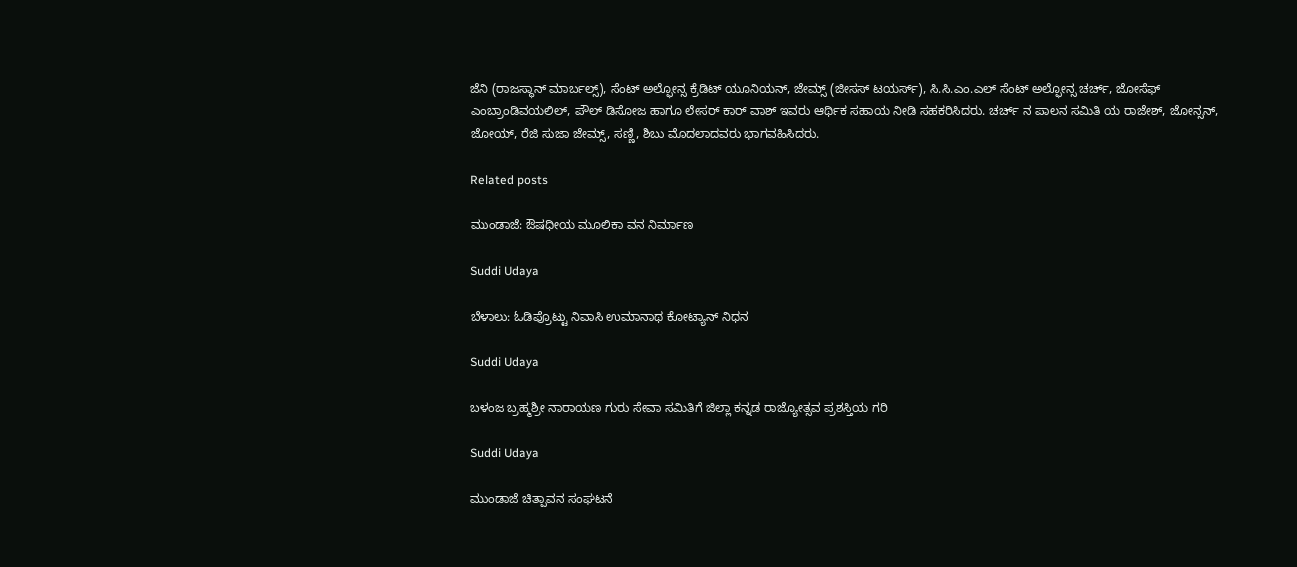ಜೆನಿ (ರಾಜಸ್ಥಾನ್ ಮಾರ್ಬಲ್ಸ್), ಸೆಂಟ್ ಅಲ್ಫೋನ್ಸ ಕ್ರೆಡಿಟ್ ಯೂನಿಯನ್, ಜೇಮ್ಸ್ (ಜೀಸಸ್ ಟಯರ್ಸ್), ಸಿ.ಸಿ.ಎಂ.ಎಲ್ ಸೆಂಟ್ ಅಲ್ಫೋನ್ಸ ಚರ್ಚ್, ಜೋಸೆಫ್ ಎಂಬ್ರಾಂಡಿವಯಲಿಲ್, ಪೌಲ್ ಡಿಸೋಜ ಹಾಗೂ ಲೇಸರ್ ಕಾರ್ ವಾಶ್ ಇವರು ಆರ್ಥಿಕ ಸಹಾಯ ನೀಡಿ ಸಹಕರಿಸಿದರು. ಚರ್ಚ್ ನ ಪಾಲನ ಸಮಿತಿ ಯ ರಾಜೇಶ್, ಜೋನ್ಸನ್, ಜೋಯ್, ರೆಜಿ ಸುಜಾ ಜೇಮ್ಸ್, ಸಣ್ಣಿ, ಶಿಬು ಮೊದಲಾದವರು ಭಾಗವಹಿಸಿದರು.

Related posts

ಮುಂಡಾಜೆ: ಔಷಧೀಯ ಮೂಲಿಕಾ ವನ ನಿರ್ಮಾಣ

Suddi Udaya

ಬೆಳಾಲು: ಓಡಿಪ್ರೊಟ್ಟು ನಿವಾಸಿ ಉಮಾನಾಥ ಕೋಟ್ಯಾನ್ ನಿಧನ

Suddi Udaya

ಬಳಂಜ ಬ್ರಹ್ಮಶ್ರೀ ನಾರಾಯಣ ಗುರು ಸೇವಾ ಸಮಿತಿಗೆ ಜಿಲ್ಲಾ ಕನ್ನಡ ರಾಜ್ಯೋತ್ಸವ ಪ್ರಶಸ್ತಿಯ ಗರಿ

Suddi Udaya

ಮುಂಡಾಜೆ ಚಿತ್ಪಾವನ ಸಂಘಟನೆ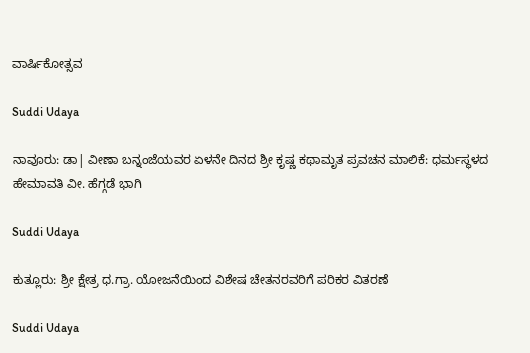ವಾರ್ಷಿಕೋತ್ಸವ

Suddi Udaya

ನಾವೂರು: ಡಾ| ವೀಣಾ ಬನ್ನಂಜೆಯವರ ಏಳನೇ ದಿನದ ಶ್ರೀ ಕೃಷ್ಣ ಕಥಾಮೃತ ಪ್ರವಚನ ಮಾಲಿಕೆ: ಧರ್ಮಸ್ಥಳದ ಹೇಮಾವತಿ ವೀ. ಹೆಗ್ಗಡೆ ಭಾಗಿ

Suddi Udaya

ಕುತ್ಲೂರು: ಶ್ರೀ ಕ್ಷೇತ್ರ ಧ.ಗ್ರಾ. ಯೋಜನೆಯಿಂದ ವಿಶೇಷ ಚೇತನರವರಿಗೆ ಪರಿಕರ ವಿತರಣೆ

Suddi Udaya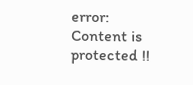error: Content is protected !!